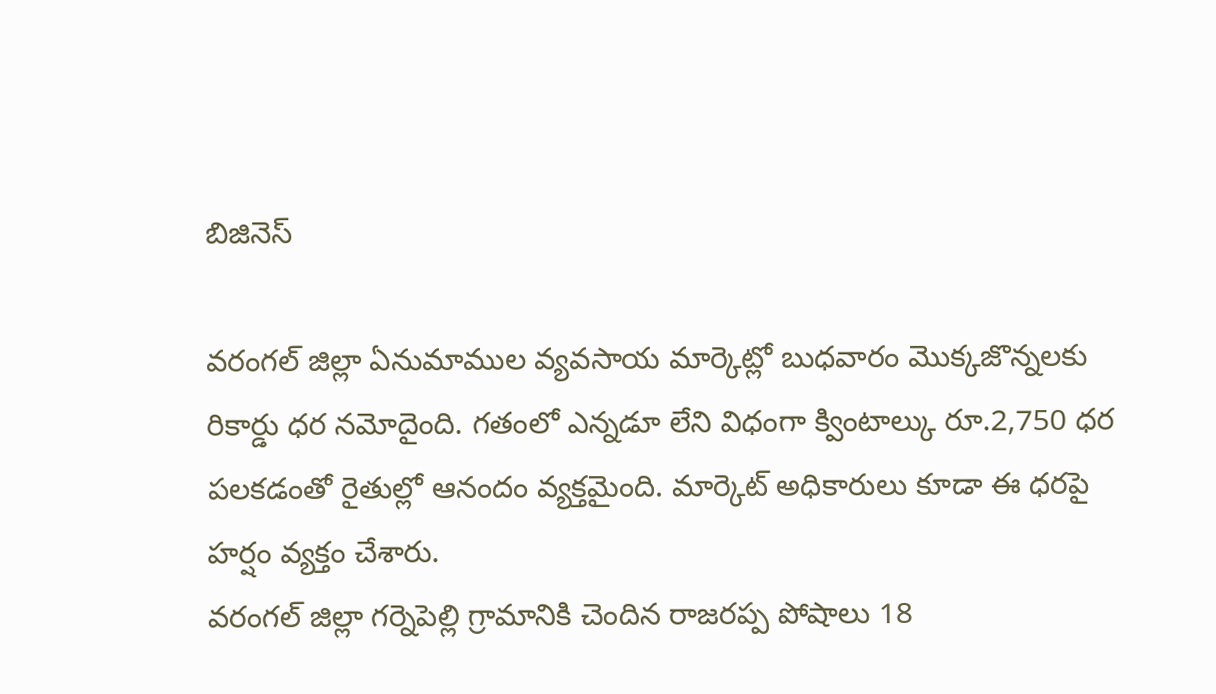బిజినెస్

వరంగల్ జిల్లా ఏనుమాముల వ్యవసాయ మార్కెట్లో బుధవారం మొక్కజొన్నలకు రికార్డు ధర నమోదైంది. గతంలో ఎన్నడూ లేని విధంగా క్వింటాల్కు రూ.2,750 ధర పలకడంతో రైతుల్లో ఆనందం వ్యక్తమైంది. మార్కెట్ అధికారులు కూడా ఈ ధరపై హర్షం వ్యక్తం చేశారు.
వరంగల్ జిల్లా గర్నెపెల్లి గ్రామానికి చెందిన రాజరప్ప పోషాలు 18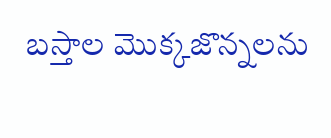బస్తాల మొక్కజొన్నలను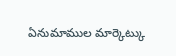ఏనుమాముల మార్కెట్కు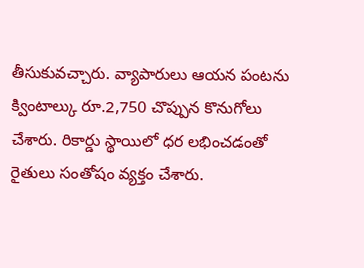తీసుకువచ్చారు. వ్యాపారులు ఆయన పంటను క్వింటాల్కు రూ.2,750 చొప్పున కొనుగోలు చేశారు. రికార్డు స్థాయిలో ధర లభించడంతో రైతులు సంతోషం వ్యక్తం చేశారు.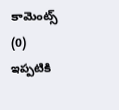కామెంట్స్ (0)
ఇప్పటికి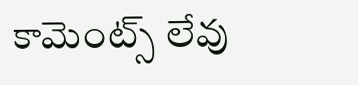కామెంట్స్ లేవు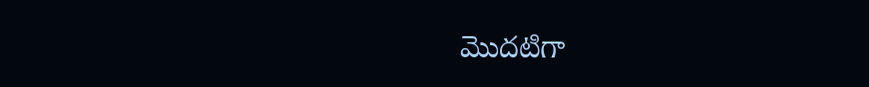మొదటిగా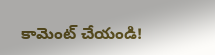కామెంట్ చేయండి!